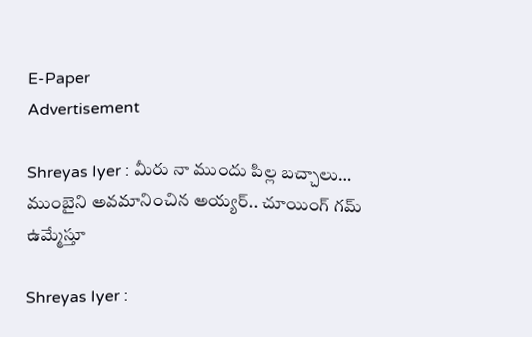E-Paper
Advertisement

Shreyas Iyer : మీరు నా ముందు పిల్ల బచ్చాలు… ముంబైని అవమానించిన అయ్యర్.. చూయింగ్ గమ్ ఉమ్మేస్తూ

Shreyas Iyer :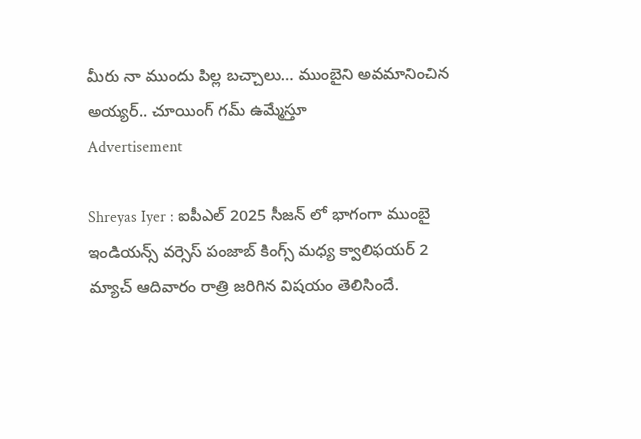మీరు నా ముందు పిల్ల బచ్చాలు… ముంబైని అవమానించిన అయ్యర్.. చూయింగ్ గమ్ ఉమ్మేస్తూ
Advertisement

Shreyas Iyer : ఐపీఎల్ 2025 సీజన్ లో భాగంగా ముంబై ఇండియన్స్ వర్సెస్ పంజాబ్ కింగ్స్ మధ్య క్వాలిఫయర్ 2 మ్యాచ్ ఆదివారం రాత్రి జరిగిన విషయం తెలిసిందే.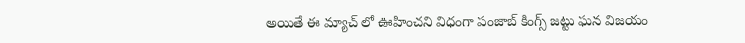అయితే ఈ మ్యాచ్ లో ఊహించని విధంగా పంజాబ్ కింగ్స్ జట్టు ఘన విజయం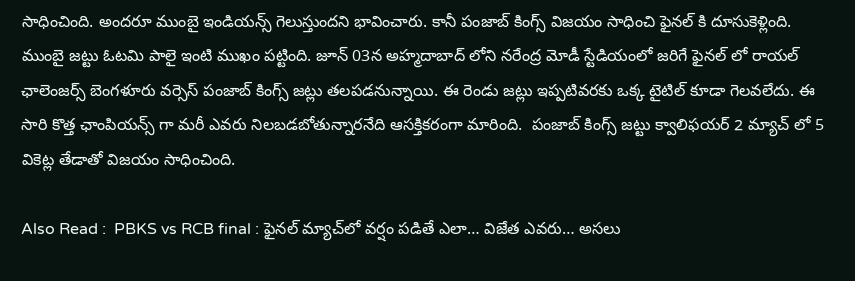సాధించింది. అందరూ ముంబై ఇండియన్స్ గెలుస్తుందని భావించారు. కానీ పంజాబ్ కింగ్స్ విజయం సాధించి ఫైనల్ కి దూసుకెళ్లింది. ముంబై జట్టు ఓటమి పాలై ఇంటి ముఖం పట్టింది. జూన్ 03న అహ్మదాబాద్ లోని నరేంద్ర మోడీ స్టేడియంలో జరిగే ఫైనల్ లో రాయల్ ఛాలెంజర్స్ బెంగళూరు వర్సెస్ పంజాబ్ కింగ్స్ జట్లు తలపడనున్నాయి. ఈ రెండు జట్లు ఇప్పటివరకు ఒక్క టైటిల్ కూడా గెలవలేదు. ఈ సారి కొత్త ఛాంపియన్స్ గా మరీ ఎవరు నిలబడబోతున్నారనేది ఆసక్తికరంగా మారింది.  పంజాబ్ కింగ్స్ జట్టు క్వాలిఫయర్ 2 మ్యాచ్ లో 5 వికెట్ల తేడాతో విజయం సాధించింది.

Also Read :  PBKS vs RCB final : ఫైనల్ మ్యాచ్‌లో వర్షం పడితే ఎలా… విజేత ఎవరు… అసలు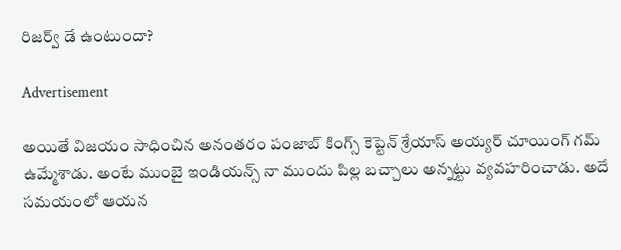రిజర్వ్ డే ఉంటుందా?

Advertisement

అయితే విజయం సాధించిన అనంతరం పంజాబ్ కింగ్స్ కెప్టెన్ శ్రేయాస్ అయ్యర్ చూయింగ్ గమ్ ఉమ్మేశాడు. అంటే ముంబై ఇండియన్స్ నా ముందు పిల్ల బచ్చాలు అన్నట్టు వ్యవహరించాడు. అదే సమయంలో ఆయన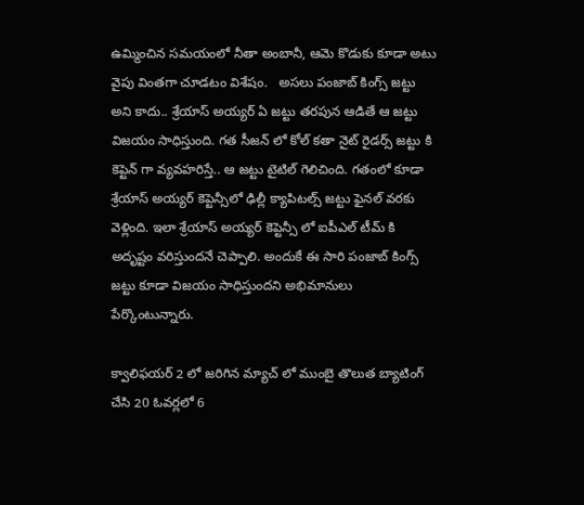ఉమ్మించిన సమయంలో నీతా అంబానీ, ఆమె కొడుకు కూడా అటు వైపు వింతగా చూడటం విశేషం.   అసలు పంజాబ్ కింగ్స్ జట్టు అని కాదు.. శ్రేయాస్ అయ్యర్ ఏ జట్టు తరపున ఆడితే ఆ జట్టు విజయం సాధిస్తుంది. గత సీజన్ లో కోల్ కతా నైట్ రైడర్స్ జట్టు కి కెప్టెన్ గా వ్యవహరిస్తే.. ఆ జట్టు టైటిల్ గెలిచింది. గతంలో కూడా శ్రేయాస్ అయ్యర్ కెప్టెన్సీలో ఢిల్లీ క్యాపిటల్స్ జట్టు ఫైనల్ వరకు వెళ్లింది. ఇలా శ్రేయాస్ అయ్యర్ కెప్టెన్సీ లో ఐపీఎల్ టీమ్ కి అదృష్టం వరిస్తుందనే చెప్పాలి. అందుకే ఈ సారి పంజాబ్ కింగ్స్ జట్టు కూడా విజయం సాధిస్తుందని అభిమానులు పేర్కొంటున్నారు.

క్వాలిఫయర్ 2 లో జరిగిన మ్యాచ్ లో ముంబై తొలుత బ్యాటింగ్ చేసి 20 ఓవర్లలో 6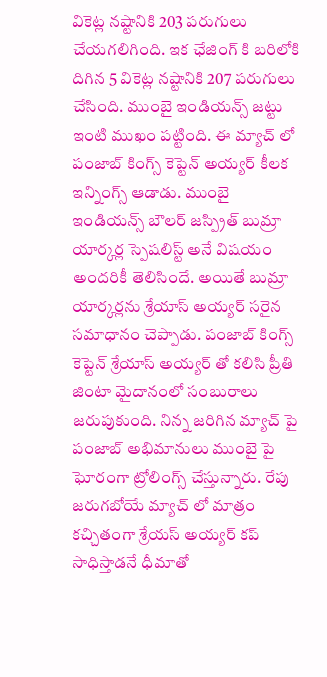వికెట్ల నష్టానికి 203 పరుగులు చేయగలిగింది. ఇక ఛేజింగ్ కి బరిలోకి దిగిన 5 వికెట్ల నష్టానికి 207 పరుగులు చేసింది. ముంబై ఇండియన్స్ జట్టు ఇంటి ముఖం పట్టింది. ఈ మ్యాచ్ లో పంజాబ్ కింగ్స్ కెప్టెన్ అయ్యర్ కీలక ఇన్నింగ్స్ ఆడాడు. ముంబై ఇండియన్స్ బౌలర్ జస్ప్రిత్ బుమ్రా యార్కర్ల స్పెషలిస్ట్ అనే విషయం అందరికీ తెలిసిందే. అయితే బుమ్రా యార్కర్లను శ్రేయాస్ అయ్యర్ సరైన సమాధానం చెప్పాడు. పంజాబ్ కింగ్స్ కెప్టెన్ శ్రేయాస్ అయ్యర్ తో కలిసి ప్రీతి జింటా మైదానంలో సంబురాలు జరుపుకుంది. నిన్న జరిగిన మ్యాచ్ పై పంజాబ్ అభిమానులు ముంబై పై ఘోరంగా ట్రోలింగ్స్ చేస్తున్నారు. రేపు జరుగబోయే మ్యాచ్ లో మాత్రం కచ్చితంగా శ్రేయస్ అయ్యర్ కప్ సాధిస్తాడనే ధీమాతో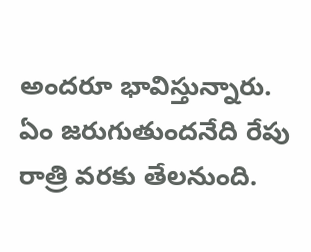అందరూ భావిస్తున్నారు. ఏం జరుగుతుందనేది రేపు రాత్రి వరకు తేలనుంది.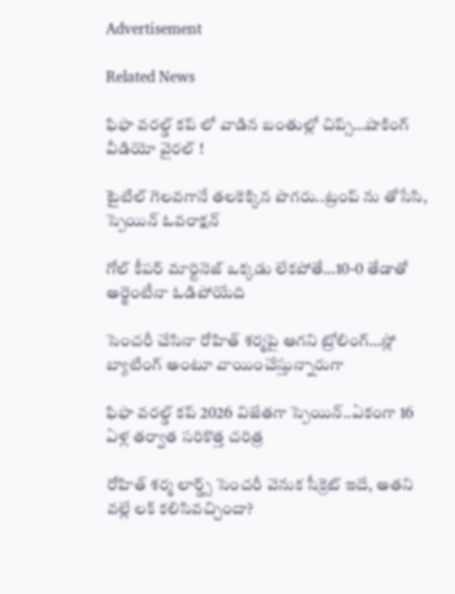Advertisement

Related News

ఫిఫా వ‌ర‌ల్డ్ క‌ప్ లో వాడిన‌ బంతుల్లో చిప్స్…షాకింగ్ వీడియో వైర‌ల్ !

టైటిల్ గెల‌వ‌గానే త‌ల‌కెక్కిన పొగ‌రు..ట్రంప్ ను తోసేసి, స్పెయిన్ ఓవ‌రాక్ష‌న్‌

గోల్ కీపర్ మార్టినెజ్ ఒక్క‌డు లేక‌పోతే…10-0 తేడాతో అర్జెంటీనా ఓడిపోయేది

సెంచ‌రీ చేసినా రోహిత్ శ‌ర్మ‌పై ఆగ‌ని ట్రోలింగ్…స్లో బ్యాటింగ్ అంటూ వాయించేస్తున్నారుగా

ఫిఫా వ‌ర‌ల్డ్ క‌ప్ 2026 విజేతగా స్పెయిన్‌..ఏకంగా 16 ఏళ్ల త‌ర్వాత స‌రికొత్త చ‌రిత్ర‌

రోహిత్ శ‌ర్మ లార్డ్స్ సెంచ‌రీ వెనుక సీక్రెట్ ఇదే, అత‌ని వ‌ల్లే ల‌క్ క‌లిసివ‌చ్చిందా?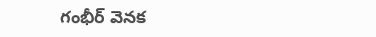గంభీర్ వెనక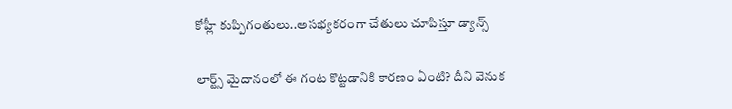కోహ్లీ కుప్పిగంతులు..అస‌భ్యక‌రంగా చేతులు చూపిస్తూ డ్యాన్స్

లార్ట్స్ మైదానంలో ఈ గంట కొట్ట‌డానికి కార‌ణం ఏంటి? దీని వెనుక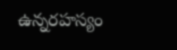ఉన్న‌ర‌హ‌స్యం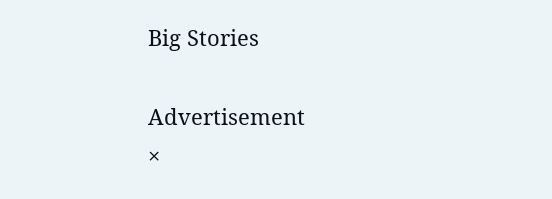Big Stories

Advertisement
×